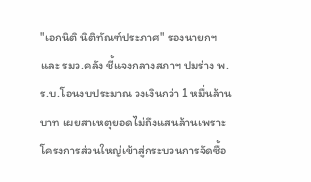"เอกนิติ นิติทัณฑ์ประภาศ" รองนายกฯ และ รมว.คลัง ชี้แจงกลางสภาฯ ปมร่าง พ.ร.บ.โอนงบประมาณ วงเงินกว่า 1 หมื่นล้านบาท เผยสาเหตุยอดไม่ถึงแสนล้านเพราะโครงการส่วนใหญ่เข้าสู่กระบวนการจัดซื้อ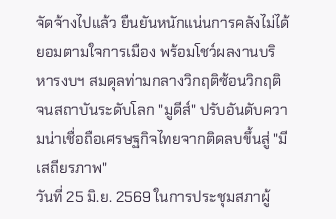จัดจ้างไปแล้ว ยืนยันหนักแน่นการคลังไม่ได้ยอมตามใจการเมือง พร้อมโชว์ผลงานบริหารงบฯ สมดุลท่ามกลางวิกฤติซ้อนวิกฤติ จนสถาบันระดับโลก "มูดีส์" ปรับอันดับความน่าเชื่อถือเศรษฐกิจไทยจากติดลบขึ้นสู่ "มีเสถียรภาพ"
วันที่ 25 มิ.ย. 2569 ในการประชุมสภาผู้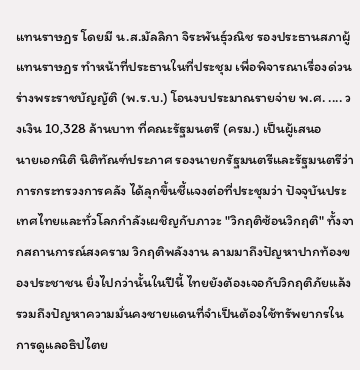แทนราษฎร โดยมี น.ส.มัลลิกา จิระพันธุ์วณิช รองประธานสภาผู้แทนราษฎร ทำหน้าที่ประธานในที่ประชุม เพื่อพิจารณาเรื่องด่วน ร่างพระราชบัญญัติ (พ.ร.บ.) โอนงบประมาณรายจ่าย พ.ศ. .... วงเงิน 10,328 ล้านบาท ที่คณะรัฐมนตรี (ครม.) เป็นผู้เสนอ
นายเอกนิติ นิติทัณฑ์ประภาศ รองนายกรัฐมนตรีและรัฐมนตรีว่าการกระทรวงการคลัง ได้ลุกขึ้นชี้แจงต่อที่ประชุมว่า ปัจจุบันประเทศไทยและทั่วโลกกำลังเผชิญกับภาวะ "วิกฤติซ้อนวิกฤติ" ทั้งจากสถานการณ์สงคราม วิกฤติพลังงาน ลามมาถึงปัญหาปากท้องของประชาชน ยิ่งไปกว่านั้นในปีนี้ ไทยยังต้องเจอกับวิกฤติภัยแล้ง รวมถึงปัญหาความมั่นคงชายแดนที่จำเป็นต้องใช้ทรัพยากรในการดูแลอธิปไตย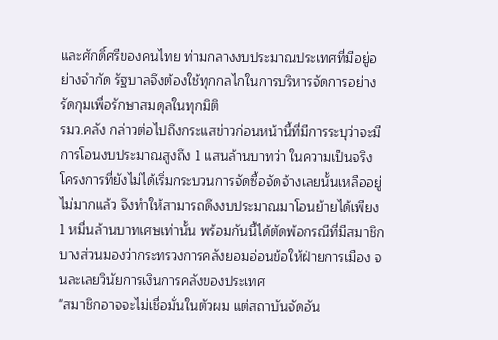และศักดิ์ศรีของคนไทย ท่ามกลางงบประมาณประเทศที่มีอยู่อย่างจำกัด รัฐบาลจึงต้องใช้ทุกกลไกในการบริหารจัดการอย่างรัดกุมเพื่อรักษาสมดุลในทุกมิติ
รมว.คลัง กล่าวต่อไปถึงกระแสข่าวก่อนหน้านี้ที่มีการระบุว่าจะมีการโอนงบประมาณสูงถึง 1 แสนล้านบาทว่า ในความเป็นจริง โครงการที่ยังไม่ได้เริ่มกระบวนการจัดซื้อจัดจ้างเลยนั้นเหลืออยู่ไม่มากแล้ว จึงทำให้สามารถดึงงบประมาณมาโอนย้ายได้เพียง 1 หมื่นล้านบาทเศษเท่านั้น พร้อมกันนี้ได้ตัดพ้อกรณีที่มีสมาชิกบางส่วนมองว่ากระทรวงการคลังยอมอ่อนข้อให้ฝ่ายการเมือง จนละเลยวินัยการเงินการคลังของประเทศ
"สมาชิกอาจจะไม่เชื่อมั่นในตัวผม แต่สถาบันจัดอัน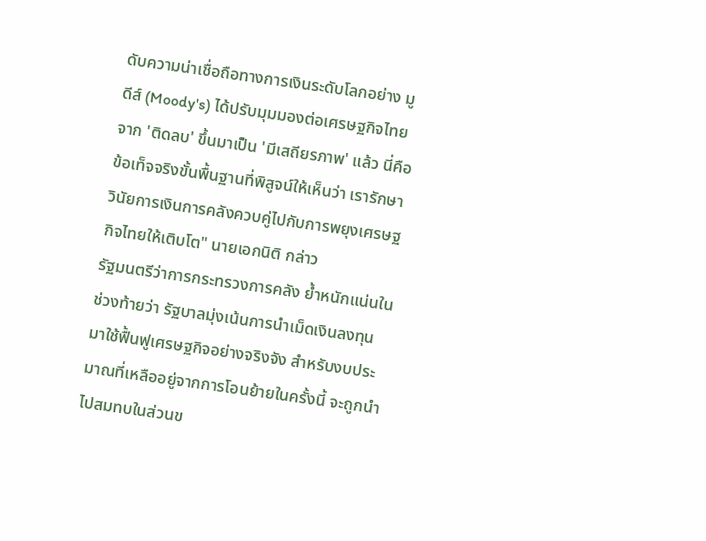ดับความน่าเชื่อถือทางการเงินระดับโลกอย่าง มูดีส์ (Moody's) ได้ปรับมุมมองต่อเศรษฐกิจไทย จาก 'ติดลบ' ขึ้นมาเป็น 'มีเสถียรภาพ' แล้ว นี่คือข้อเท็จจริงขั้นพื้นฐานที่พิสูจน์ให้เห็นว่า เรารักษาวินัยการเงินการคลังควบคู่ไปกับการพยุงเศรษฐกิจไทยให้เติบโต" นายเอกนิติ กล่าว
รัฐมนตรีว่าการกระทรวงการคลัง ย้ำหนักแน่นในช่วงท้ายว่า รัฐบาลมุ่งเน้นการนำเม็ดเงินลงทุนมาใช้ฟื้นฟูเศรษฐกิจอย่างจริงจัง สำหรับงบประมาณที่เหลืออยู่จากการโอนย้ายในครั้งนี้ จะถูกนำไปสมทบในส่วนข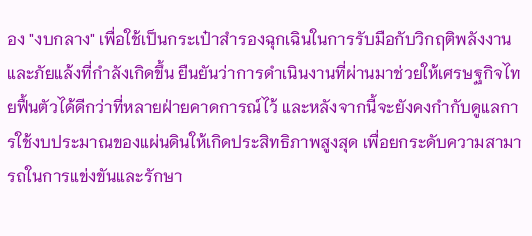อง "งบกลาง" เพื่อใช้เป็นกระเป๋าสำรองฉุกเฉินในการรับมือกับวิกฤติพลังงานและภัยแล้งที่กำลังเกิดขึ้น ยืนยันว่าการดำเนินงานที่ผ่านมาช่วยให้เศรษฐกิจไทยฟื้นตัวได้ดีกว่าที่หลายฝ่ายคาดการณ์ไว้ และหลังจากนี้จะยังคงกำกับดูแลการใช้งบประมาณของแผ่นดินให้เกิดประสิทธิภาพสูงสุด เพื่อยกระดับความสามารถในการแข่งขันและรักษา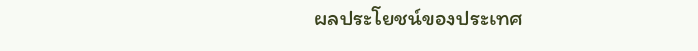ผลประโยชน์ของประเทศ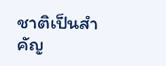ชาติเป็นสำคัญ